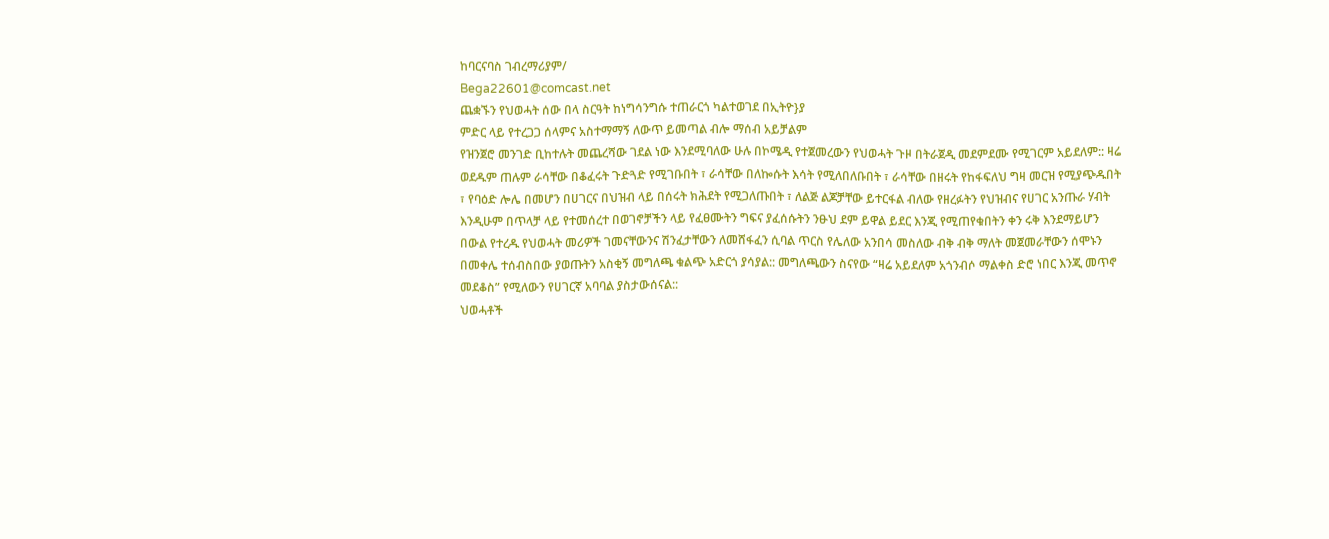ከባርናባስ ገብረማሪያም/
Bega22601@comcast.net
ጨቋኙን የህወሓት ሰው በላ ስርዓት ከነግሳንግሱ ተጠራርጎ ካልተወገደ በኢትዮ}ያ
ምድር ላይ የተረጋጋ ሰላምና አስተማማኝ ለውጥ ይመጣል ብሎ ማሰብ አይቻልም
የዝንጀሮ መንገድ ቢከተሉት መጨረሻው ገደል ነው እንደሚባለው ሁሉ በኮሜዲ የተጀመረውን የህወሓት ጉዞ በትራጀዲ መደምደሙ የሚገርም አይደለም:: ዛሬ ወደዱም ጠሉም ራሳቸው በቆፈሩት ጉድጓድ የሚገቡበት ፣ ራሳቸው በለኰሱት እሳት የሚለበለቡበት ፣ ራሳቸው በዘሩት የከፋፍለህ ግዛ መርዝ የሚያጭዱበት ፣ የባዕድ ሎሌ በመሆን በሀገርና በህዝብ ላይ በሰሩት ክሕደት የሚጋለጡበት ፣ ለልጅ ልጆቻቸው ይተርፋል ብለው የዘረፉትን የህዝብና የሀገር አንጡራ ሃብት እንዲሁም በጥላቻ ላይ የተመሰረተ በወገኖቻችን ላይ የፈፀሙትን ግፍና ያፈሰሱትን ንፁህ ደም ይዋል ይደር እንጂ የሚጠየቁበትን ቀን ሩቅ እንደማይሆን በውል የተረዱ የህወሓት መሪዎች ገመናቸውንና ሽንፈታቸውን ለመሸፋፈን ሲባል ጥርስ የሌለው አንበሳ መስለው ብቅ ብቅ ማለት መጀመራቸውን ሰሞኑን በመቀሌ ተሰብስበው ያወጡትን አስቂኝ መግለጫ ቁልጭ አድርጎ ያሳያል:: መግለጫውን ስናየው “ዛሬ አይደለም አጎንብሶ ማልቀስ ድሮ ነበር እንጂ መጥኖ መደቆስ” የሚለውን የሀገርኛ አባባል ያስታውሰናል::
ህወሓቶች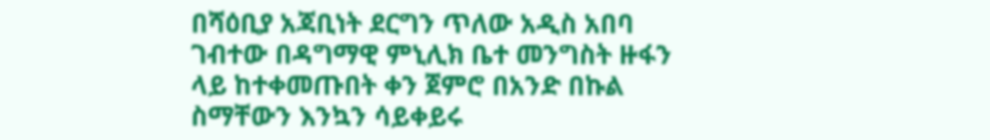በሻዕቢያ አጃቢነት ደርግን ጥለው አዲስ አበባ ገብተው በዳግማዊ ምኒሊክ ቤተ መንግስት ዙፋን ላይ ከተቀመጡበት ቀን ጀምሮ በአንድ በኩል ስማቸውን እንኳን ሳይቀይሩ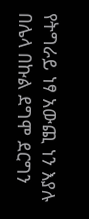የትግራይ ነፃ አውጪ ነን እያሉ በሌላ በኩል ደግሞ ደርግን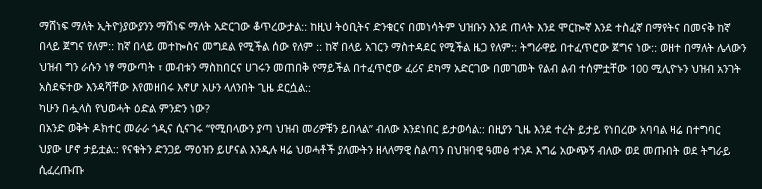ማሸነፍ ማለት ኢትዮ}ያውያንን ማሸነፍ ማለት አድርገው ቆጥረውታል:: ከዚህ ትዕቢትና ድንቁርና በመነሳትም ህዝቡን እንደ ጠላት እንደ ሞርኰኛ እንደ ተስፈኛ በማየትና በመናቅ ከኛ በላይ ጀግና የለም:: ከኛ በላይ መተኰስና መግደል የሚችል ሰው የለም :: ከኛ በላይ አገርን ማስተዳደር የሚችል ዜጋ የለም:: ትግራዋይ በተፈጥሮው ጀግና ነው:: ወዘተ በማለት ሌላውን ህዝብ ግን ራሱን ነፃ ማውጣት ፣ መብቱን ማስከበርና ሀገሩን መጠበቅ የማይችል በተፈጥሮው ፈሪና ደካማ አድርገው በመገመት የልብ ልብ ተሰምቷቸው 100 ሚሊዮኑን ህዝብ አንገት አስደፍተው እንዳሻቸው እየመዘበሩ እኖሆ አሁን ላለንበት ጊዜ ደርሷል::
ካሁን በሗላስ የህወሓት ዕድል ምንድን ነው?
በአንድ ወቅት ዶክተር መራራ ጎዲና ሲናገሩ “የሚበላውን ያጣ ህዝብ መሪዎቹን ይበላል” ብለው እንደነበር ይታወሳል:: በዚያን ጊዜ እንደ ተረት ይታይ የነበረው አባባል ዛሬ በተግባር ህያው ሆኖ ታይቷል:: የናቁትን ድንጋይ ማዕዝን ይሆናል እንዲሉ ዛሬ ህወሓቶች ያለሙትን ዘላለማዊ ስልጣን በህዝባዊ ዓመፅ ተንዶ እግሬ አውጭኝ ብለው ወደ መጡበት ወደ ትግራይ ሲፈረጡጡ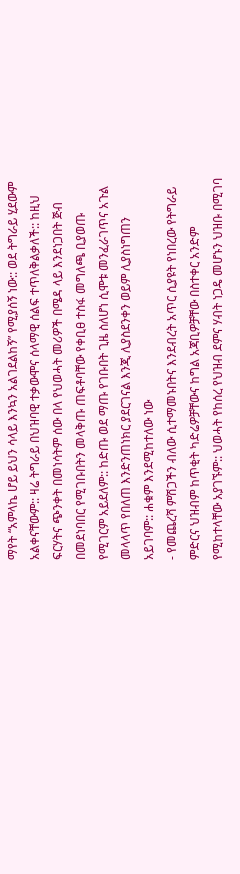ማየት “አምላኬ ሆይ ይህን ሳላይ እንኳን አልገደልከኝ” የሚያሰኝ ነው:: ወደ ትግራይ ሂደውም አልቀናቸውም:: ዛሬ ትግራይ በህዝባዊ ተቃውሞና ሰላማዊ ሰልፍ ተጥለቅልቃለች:: ከዚህ ፍርሃትና ጭንቀት በመነሳትም ሰው በላ የህወሓት መሪዎች በሜዳ ላይ እንደነጋበት ጅብ በመደነባበር የሚገቡበትን መላቅጡ ጠፍቶባቸው የቀቢፀ ተስፋ መግለጫ ቢያወጡ የሚገርም አይደለም:: ከድጡ ወደ ማጡ የገቡበት ጊዜ ስለሆነ ሲሞቱ መንፈራገጥና አጉል መላላጥ የበለጠ እንድንጠነክር ያደርገናል እንጂ ሊያስደንቀን ወይም ሊያስነግጠን አይገባም:: ሐቁም እንደሚከተለው ነው
- የመጨረሻ ምሽጋችን ብለው ሲተማመኑበትና እንደብረት አጥር ሲያዩት የነበረው የትግራይ ምድርና ህዝብም ከጥቂት ካድሬዎቻቸውና ከግል አጃቢዎቻቸው በስተቀር አንድም የሚከተላቸው አያገኙም:: ህወሓት የከሰረ የህዝብ ደምና ሃብት ነጋዴ መሆኑን ህዝቡ በሚገባ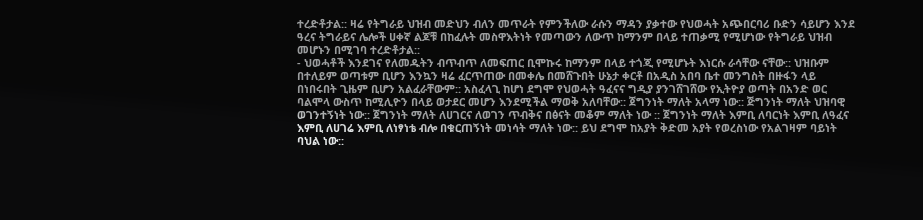ተረድቶታል:: ዛሬ የትግራይ ህዝብ መድህን ብለን መጥራት የምንችለው ራሱን ማዳን ያቃተው የህወሓት አጭበርባሪ ቡድን ሳይሆን እንደ ዓረና ትግራይና ሌሎች ሀቀኛ ልጆቹ በከፈሉት መስዋእትነት የመጣውን ለውጥ ከማንም በላይ ተጠቃሚ የሚሆነው የትግራይ ህዝብ መሆኑን በሚገባ ተረድቶታል::
- ህወሓቶች እንደገና የለመዱትን ብጥብጥ ለመፍጠር ቢሞኩሩ ከማንም በላይ ተጎጂ የሚሆኑት እነርሱ ራሳቸው ናቸው:: ህዝቡም በተለይም ወጣቱም ቢሆን እንኳን ዛሬ ፈርጥጠው በመቀሌ በመሸጉበት ሁኔታ ቀርቶ በአዲስ አበባ ቤተ መንግስት በዙፋን ላይ በነበሩበት ጊዜም ቢሆን አልፈራቸውም:: አስፈላጊ ከሆነ ደግሞ የህወሓት ዓፈናና ግዲያ ያንገሸገሸው የኢትዮያ ወጣት በአንድ ወር ባልሞላ ውስጥ ከሚሊዮን በላይ ወታደር መሆን እንደሚችል ማወቅ አለባቸው:: ጀግንነት ማለት አላማ ነው:: ጅግንነት ማለት ህዝባዊ ወገንተኝነት ነው:: ጀግንነት ማለት ለሀገርና ለወገን ጥብቅና በፅናት መቆም ማለት ነው :: ጀግንነት ማለት እምቢ ለባርነት እምቢ ለዓፈና እምቢ ለሀገሬ እምቢ ለነፃነቴ ብሎ በቁርጠኝነት መነሳት ማለት ነው:: ይህ ደግሞ ከአያት ቅድመ አያት የወረስነው የአልገዛም ባይነት ባህል ነው::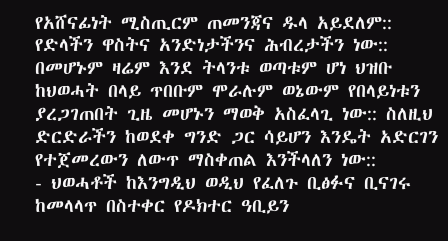የአሸናፊነት ሚስጢርም ጠመንጃና ዱላ አይደለም:: የድላችን ዋስትና አንድነታችንና ሕብረታችን ነው:: በመሆኑም ዛሬም እንደ ትላንቱ ወጣቱም ሆነ ህዝቡ ከህወሓት በላይ ጥበቡም ሞራሉም ወኔውም የበላይነቱን ያረጋገጠበት ጊዜ መሆኑን ማወቅ አስፈላጊ ነው:: ስለዚህ ድርድራችን ከወደቀ ግንድ ጋር ሳይሆን እንዴት አድርገን የተጀመረውን ለውጥ ማስቀጠል እንችላለን ነው::
- ህወሓቶች ከእንግዲህ ወዲህ የፈለጉ ቢፅፉና ቢናገሩ ከመላላጥ በስተቀር የዶክተር ዓቢይን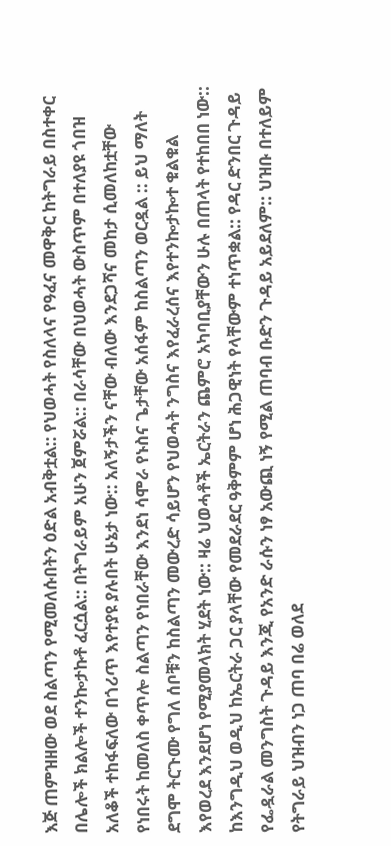እጅ ጠምዝዘው ወደ ስልጣን የሚመለሱበትን ዕድል አብቅቷል:: የህወሓት የስለላና የዓፈና መዋቅር ከትግራይ በስተቀር በሌሎች ክልሎች ተንኰታኩቶ ፈርሷል:: በትግራይም አሁን ጀምሯል:: በራሳቸው በህወሓት ውስጥም በተለያዩ ጎበዝ አለቆች ተከፋፍለው በጎሪጥ እየተያዩ ያሉበት ሁኔታ ነው:: አለኝታችን ናቸው ብለው እንደጋሻና መከታ ሲመለከቷቸው የነበሩት ከመለስ ቀጥሎ ስልጣን የነበራቸው እንደነ ሳሞራ የኑስና ጌታቸው አሰፋም ከስልጣን ወርዷል :: ይህ ማለት ደግሞ ትርጉሙ የግለ ሰቦቹን ከስልጣን መውረድ ሳይሆን የህወሓት ንግስና እየፈራረሰና እየተንኰታኰተ ቁልቁል እየወረደ እንደሆነ የሚያመላክት ሂደት ነው:: ዛሬ ህወሓቶች ኤርትራን ጨምሮ አካባቢያቸውን ሁሉ በጠላት የተከበበ ነው:: ከእንግዲህ ወዲህ ከኤርትራ ጋር ያላቸው የመደራደር ዓቅምም ሆነ ሕጋዊነት የላቸውም ተነጥቋል:: የዳር ድንበር ጉዳይ የፌዷራል መንግስት ጉዳይ እንጂ የአንድ ራሱን ነፃ አውጪ ነኝ የሚል ጠባብ ቡድን ጉዳይ አይደለም:: ህዝቡ በተለይም የትግራይ ህዝብን ነጋ ጠባ በሬ ወለደ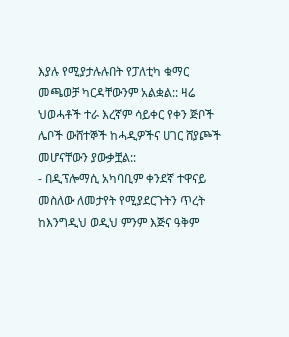እያሉ የሚያታሉሉበት የፓለቲካ ቁማር መጫወቻ ካርዳቸውንም አልቋል:: ዛሬ ህወሓቶች ተራ እረኛም ሳይቀር የቀን ጅቦች ሌቦች ውሸተኞች ከሓዲዎችና ሀገር ሸያጮች መሆናቸውን ያውቃቿል::
- በዲፕሎማሲ አካባቢም ቀንደኛ ተዋናይ መስለው ለመታየት የሚያደርጉትን ጥረት ከእንግዲህ ወዲህ ምንም እጅና ዓቅም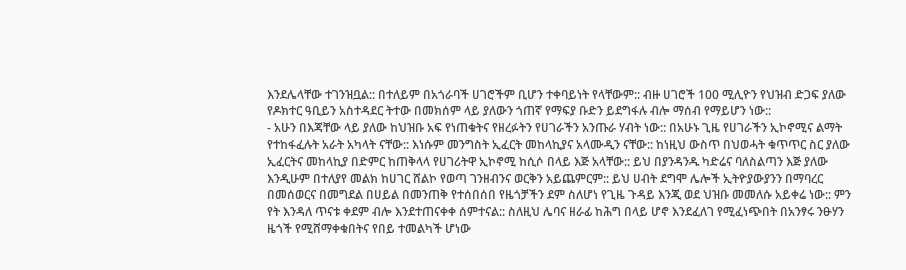እንደሌላቸው ተገንዝቧል:: በተለይም በአጎራባች ሀገሮችም ቢሆን ተቀባይነት የላቸውም:: ብዙ ሀገሮች 100 ሚሊዮን የህዝብ ድጋፍ ያለው የዶክተር ዓቢይን አስተዳደር ትተው በመክሰም ላይ ያለውን ጎጠኛ የማፍያ ቡድን ይደግፋሉ ብሎ ማሰብ የማይሆን ነው::
- አሁን በእጃቸው ላይ ያለው ከህዝቡ አፍ የነጠቁትና የዘረፉትን የሀገራችን አንጡራ ሃብት ነው:: በአሁኑ ጊዜ የሀገራችን ኢኮኖሚና ልማት የተከፋፈሉት አራት አካላት ናቸው:: እነሱም መንግስት ኢፈርት መከላኪያና አላሙዲን ናቸው:: ከነዚህ ውስጥ በህወሓት ቁጥጥር ስር ያለው ኢፈርትና መከላኪያ በድምር ከጠቅላላ የሀገሪትዋ ኢኮኖሚ ከሲሶ በላይ እጅ አላቸው:: ይህ በያንዳንዱ ካድሬና ባለስልጣን እጅ ያለው እንዲሁም በተለያየ መልክ ከሀገር ሸልኮ የወጣ ገንዘብንና ወርቅን አይጨምርም:: ይህ ሀብት ደግሞ ሌሎች ኢትዮያውያንን በማባረር በመሰወርና በመግደል በሀይል በመንጠቅ የተሰበሰበ የዜጎቻችን ደም ስለሆነ የጊዜ ጉዳይ እንጂ ወደ ህዝቡ መመለሱ አይቀሬ ነው:: ምን የት እንዳለ ጥናቱ ቀደም ብሎ እንደተጠናቀቀ ሰምተናል:: ስለዚህ ሌባና ዘራፊ ከሕግ በላይ ሆኖ እንደፈለገ የሚፈነጭበት በአንፃሩ ንፁሃን ዜጎች የሚሸማቀቁበትና የበይ ተመልካች ሆነው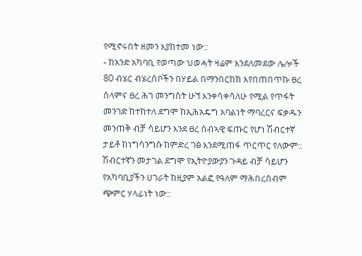የሚኖሩበት ዘመን እያከተመ ነው::
- ከአንድ አካባቢ የወጣው ህወሓት ዛሬም እንደለመደው ሌሎች 80 ብሄር ብሄረሰቦችን በሃይል በማንበርከክ እየበጠበጥኩ ፀረ ሰላምና ፀረ ሕገ መንግስት ሁኘ እንቀሳቀሳለሁ የሚል የጥፋት መንገድ ከተከተለ ደግሞ ከኢሕአዴግ አባልነት ማባረርና ፍቃዱን መንጠቅ ብቻ ሳይሆን እንደ ፀረ ሰብኣዊ ፍጡር የሆነ ሽብርተኛ ታይቶ ከነግሳንግሱ ከምድረ ገፅ እንደሚጠፋ ጥርጥር የለውም:: ሽብርተኛን መታገል ደግሞ የኢትዮያውያን ጉዳይ ብቻ ሳይሆን የአካባቢያችን ሀገራት ከዚያም አልፎ የዓለም ማሕበረሰብም ጭምር ሃላፊነት ነው::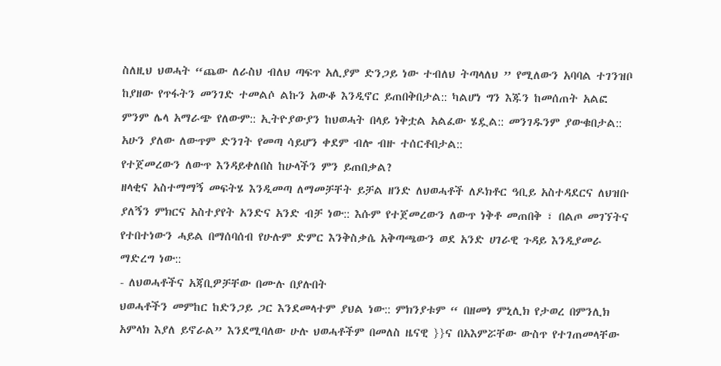ስለዚህ ህወሓት “ጨው ለራስህ ብለህ ጣፍጥ አሊያም ድንጋይ ነው ተብለህ ትጣላለህ ” የሚለውን አባባል ተገንዝቦ ከያዘው የጥፋትን መንገድ ተመልሶ ልኩን አውቆ እንዲኖር ይጠበቅበታል:: ካልሆነ ግን እጁን ከመሰጠት አልፎ ምንም ሌላ አማራጭ የለውም:: ኢትዮያውያን ከህወሓት በላይ ነቅቷል አልፈው ሄዷል:: መንገዱንም ያውቁበታል:: አሁን ያለው ለውጥም ድንገት የመጣ ሳይሆን ቀደም ብሎ ብዙ ተሰርቶበታል::
የተጀመረውን ለውጥ እንዳይቀለበስ ከሁላችን ምን ይጠበቃል?
ዘላቂና አስተማማኝ መፍትሄ እንዲመጣ ለማመቻቸት ይቻል ዘንድ ለህወሓቶች ለዶክቶር ዓቢይ አስተዳደርና ለህዝቡ ያለኝን ምክርና አስተያየት አንድና አንድ ብቻ ነው:: እሱም የተጀመረውን ለውጥ ነቅቶ መጠበቅ ፣ በልጦ መገኘትና የተበተነውን ሓይል በማሰባሰብ የሁሉም ድምር እንቅስቃሴ አቅጣጫውን ወደ አንድ ሀገራዊ ጉዳይ እንዲያመራ ማድረግ ነው::
- ለህወሓቶችና አጃቢዎቻቸው በሙሉ በያሉበት
ህወሓቶችን መምከር ከድንጋይ ጋር እንደመላተም ያህል ነው:: ምክንያቱም “ በዘመነ ምኒሊክ የታወረ በምንሊክ አምላክ እያለ ይኖራል” እንደሚባለው ሁሉ ህወሓቶችም በመለስ ዜናዊ }}ና በአእምሯቸው ውስጥ የተገጠመላቸው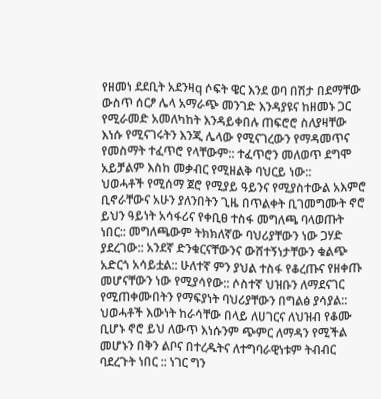የዘመነ ደደቢት አደንዛq ሶፍት ዌር እንደ ወባ በሽታ በደማቸው ውስጥ ሰርፆ ሌላ አማራጭ መንገድ እንዳያዩና ከዘመኑ ጋር የሚራመድ አመለካከት እንዳይቀበሉ ጠፍሮሮ ስለያዛቸው እነሱ የሚናገሩትን እንጂ ሌላው የሚናገረውን የማዳመጥና የመስማት ተፈጥሮ የላቸውም:: ተፈጥሮን መለወጥ ደግሞ አይቻልም እስከ መቃብር የሚዘልቅ ባህርይ ነው::
ህወሓቶች የሚሰማ ጀሮ የሚያይ ዓይንና የሚያስተውል አእምሮ ቢኖራቸውና አሁን ያለንበትን ጊዜ በጥልቀት ቢገመግሙት ኖሮ ይህን ዓይነት አሳፋሪና የቀቢፀ ተስፋ መግለጫ ባላወጡት ነበር:: መግለጫውም ትክክለኛው ባህሪያቸውን ነው ጋሃድ ያደረገው:: አንደኛ ድንቁርናቸውንና ውሸተኝነታቸውን ቁልጭ አድርጎ አሳይቷል:: ሁለተኛ ምን ያህል ተስፋ የቆረጡና የዘቀጡ መሆናቸውን ነው የሚያሳየው:: ሶስተኛ ህዝቡን ለማደናገር የሚጠቀሙበትን የማፍያነት ባህሪያቸውን በግልፅ ያሳያል:: ህወሓቶች እውነት ከራሳቸው በላይ ለሀገርና ለህዝብ የቆሙ ቢሆኑ ኖሮ ይህ ለውጥ እነሱንም ጭምር ለማዳን የሚችል መሆኑን በቅን ልቦና በተረዱትና ለተግባራዊነቱም ትብብር ባደረጉት ነበር :: ነገር ግን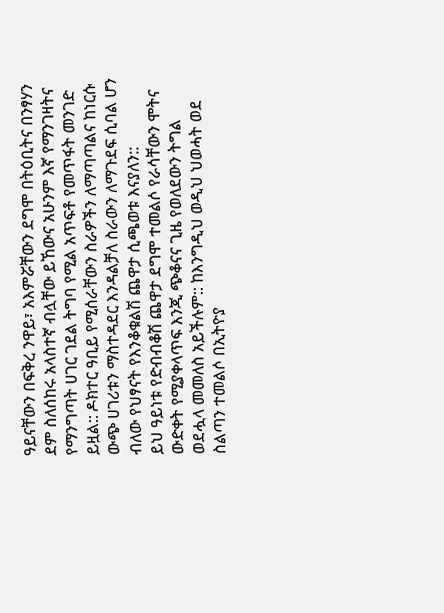ዓይናቸውን በፍቅረ ንዋይ፣ አእምሯቸውን ደግሞ በትዕቢትና በንፃሃን ደም ስለሰከሩ አላስተኛ ብሏቸው ይኸውና አሁንም እኛ የማንገዛትና የማንግጣት ሀገር ገደል ትግባ የሚል አጥፍቶ የመጥፋት መንገድ ይዟል:: ዶክተር ዓቢይ የሚሰራቸውን ስራዎችን ለማጣጣልና ከነርሱ ውጭ ሀገሪቱን ማስተዳደር እንዳልቻለ ስራውን ለማጉደፍ ሲባል ሆን ብለው የህፃናት የእንቆቁልሽ ጨዋታ ሲጫወቱ እናያለን::
ይህ ዓይነቱ የድብብቆሽ ጨዋታ ደግሞ ተመልሶ የራሳቸውን ሞትና ውድቀት የሚያቀላጥፍ እንጂ ጭቆናና ጊዜ የወለደውን ትግል ወደሗላ መመለስ አይችሉም:: ከእንግዲህ ወዲህ ህወሓት ወደ ስልጣን ተመልሶ በኢትዮያ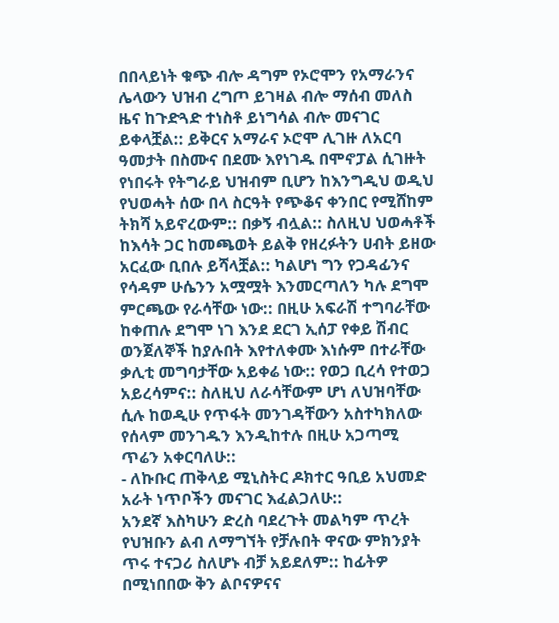በበላይነት ቁጭ ብሎ ዳግም የኦሮሞን የአማራንና ሌላውን ህዝብ ረግጦ ይገዛል ብሎ ማሰብ መለስ ዜና ከጉድጓድ ተነስቶ ይነግሳል ብሎ መናገር ይቀላቿል:: ይቅርና አማራና ኦሮሞ ሊገዙ ለአርባ ዓመታት በስሙና በደሙ እየነገዱ በሞኖፓል ሲገዙት የነበሩት የትግራይ ህዝብም ቢሆን ከእንግዲህ ወዲህ የህወሓት ሰው በላ ስርዓት የጭቆና ቀንበር የሚሸከም ትክሻ አይኖረውም:: በቃኝ ብሏል:: ስለዚህ ህወሓቶች ከእሳት ጋር ከመጫወት ይልቅ የዘረፉትን ሀብት ይዘው አርፈው ቢበሉ ይሻላቿል:: ካልሆነ ግን የጋዳፊንና የሳዳም ሁሴንን አሟሟት እንመርጣለን ካሉ ደግሞ ምርጫው የራሳቸው ነው:: በዚሁ አፍራሽ ተግባራቸው ከቀጠሉ ደግሞ ነገ እንደ ደርገ ኢሰፓ የቀይ ሽብር ወንጀለኞች ከያሉበት እየተለቀሙ እነሱም በተራቸው ቃሊቲ መግባታቸው አይቀሬ ነው:: የወጋ ቢረሳ የተወጋ አይረሳምና:: ስለዚህ ለራሳቸውም ሆነ ለህዝባቸው ሲሉ ከወዲሁ የጥፋት መንገዳቸውን አስተካክለው የሰላም መንገዱን እንዲከተሉ በዚሁ አጋጣሚ ጥሬን አቀርባለሁ::
- ለኩቡር ጠቅላይ ሚኒስትር ዶክተር ዓቢይ አህመድ አራት ነጥቦችን መናገር እፈልጋለሁ::
አንደኛ እስካሁን ድረስ ባደረጉት መልካም ጥረት የህዝቡን ልብ ለማግኘት የቻሉበት ዋናው ምክንያት ጥሩ ተናጋሪ ስለሆኑ ብቻ አይደለም:: ከፊትዎ በሚነበበው ቅን ልቦናዎናና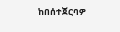ከበሰተጀርባዎ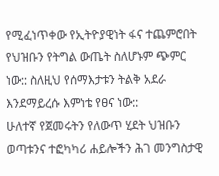የሚፈነጥቀው የኢትዮያዊነት ፋና ተጨምሮበት የህዝቡን የትግል ውጤት ስለሆኑም ጭምር ነው:: ስለዚህ የሰማእታቱን ትልቅ አደራ እንደማይረሱ እምነቴ የፀና ነው::
ሁለተኛ የጀመሩትን የለውጥ ሂደት ህዝቡን ወጣቱንና ተፎካካሪ ሐይሎችን ሕገ መንግስታዊ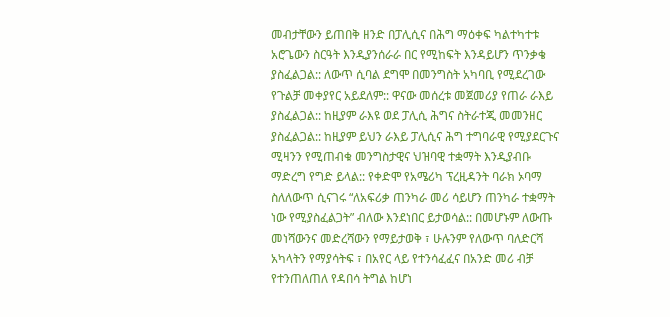መብታቸውን ይጠበቅ ዘንድ በፓሊሲና በሕግ ማዕቀፍ ካልተካተቱ አሮጌውን ስርዓት እንዲያንሰራራ በር የሚከፍት እንዳይሆን ጥንቃቄ ያስፈልጋል:: ለውጥ ሲባል ደግሞ በመንግስት አካባቢ የሚደረገው የጉልቻ መቀያየር አይደለም:: ዋናው መሰረቱ መጀመሪያ የጠራ ራእይ ያስፈልጋል:: ከዚያም ራእዩ ወደ ፓሊሲ ሕግና ስትራተጂ መመንዘር ያስፈልጋል:: ከዚያም ይህን ራእይ ፓሊሲና ሕግ ተግባራዊ የሚያደርጉና ሚዛንን የሚጠብቁ መንግስታዊና ህዝባዊ ተቋማት እንዲያብቡ ማድረግ የግድ ይላል:: የቀድሞ የአሜሪካ ፕረዚዳንት ባራክ ኦባማ ስለለውጥ ሲናገሩ “ለአፍሪቃ ጠንካራ መሪ ሳይሆን ጠንካራ ተቋማት ነው የሚያስፈልጋት” ብለው እንደነበር ይታወሳል:: በመሆኑም ለውጡ መነሻውንና መድረሻውን የማይታወቅ ፣ ሁሉንም የለውጥ ባለድርሻ አካላትን የማያሳትፍ ፣ በአየር ላይ የተንሳፈፈና በአንድ መሪ ብቻ የተንጠለጠለ የዳበሳ ትግል ከሆነ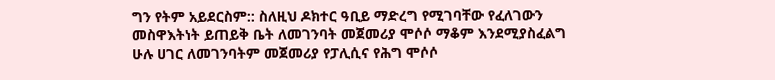ግን የትም አይደርስም:: ስለዚህ ዶክተር ዓቢይ ማድረግ የሚገባቸው የፈለገውን መስዋእትነት ይጠይቅ ቤት ለመገንባት መጀመሪያ ሞሶሶ ማቆም እንደሚያስፈልግ ሁሉ ሀገር ለመገንባትም መጀመሪያ የፓሊሲና የሕግ ሞሶሶ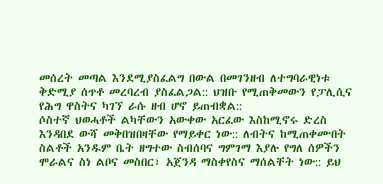መሰረት መጣል እንደሚያስፈልግ በውል በመገንዘብ ለተግባራዊነቱ ቅድሚያ ሰጥቶ መረባረብ ያስፈልጋል:: ህዝቡ የሚጠቅመውን የፓሊሲና የሕግ ዋስትና ካገኘ ራሱ ዘብ ሆኖ ይጠብቋል::
ሶስተኛ ህወሓቶች ልካቸውን አውቀው አርፈው እስከሚኖሩ ድረስ እንዳበደ ውሻ መቅበዝበዛቸው የማይቀር ነው:: ለብትና ከሚጠቀሙበት ስልቶች አንዱም ቤት ዘግተው ስብሰባና ግምገማ እያሉ የግለ ሰዎችን ሞራልና ስነ ልቦና መስበር፣ አጀንዳ ማስቀየስና ማሰልቸት ነው:: ይህ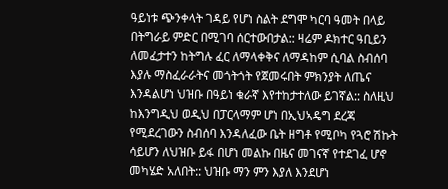ዓይነቱ ጭንቀላት ገዳይ የሆነ ስልት ደግሞ ካርባ ዓመት በላይ በትግራይ ምድር በሚገባ ሰርተውበታል:: ዛሬም ዶክተር ዓቢይን ለመፈታተን ከትግሉ ፈር ለማላቀቅና ለማዳከም ሲባል ስብሰባ እያሉ ማስፈራራትና መጎትጎት የጀመሩበት ምክንያት ለጤና እንዳልሆነ ህዝቡ በዓይነ ቁራኛ እየተከታተለው ይገኛል:: ስለዚህ ከእንግዲህ ወዲህ በፓርላማም ሆነ በኢህኣዴግ ደረጃ የሚደረገውን ስብሰባ እንዳለፈው ቤት ዘግቶ የሚቦካ የጓሮ ሽኩት ሳይሆን ለህዝቡ ይፋ በሆነ መልኩ በዜና መገናኛ የተደገፈ ሆኖ መካሄድ አለበት:: ህዝቡ ማን ምን እያለ እንደሆነ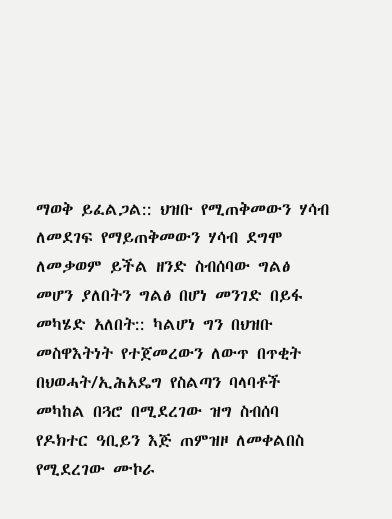ማወቅ ይፈልጋል:: ህዝቡ የሚጠቅመውን ሃሳብ ለመደገፍ የማይጠቅመውን ሃሳብ ደግሞ ለመቃወም ይችል ዘንድ ስብሰባው ግልፅ መሆን ያለበትን ግልፅ በሆነ መንገድ በይፋ መካሄድ አለበት:: ካልሆነ ግን በህዝቡ መስዋእትነት የተጀመረውን ለውጥ በጥቂት በህወሓት/ኢሕአዴግ የስልጣን ባላባቶች መካከል በጓሮ በሚደረገው ዝግ ስብሰባ የዶክተር ዓቢይን እጅ ጠምዝዞ ለመቀልበስ የሚደረገው ሙኮራ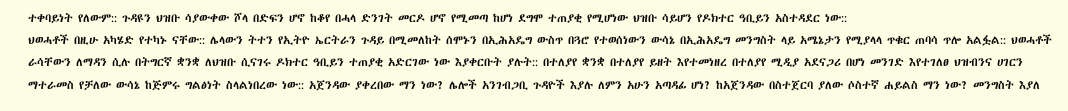ተቀባይነት የለውም:: ጉዳዩን ህዝቡ ሳያውቀው ሾላ በድፍን ሆኖ ከቆየ በሓላ ድንገት መርዶ ሆኖ የሚመጣ ከሆነ ደግሞ ተጠያቂ የሚሆነው ህዝቡ ሳይሆን የዶክተር ዓቢይን አስተዳደር ነው::
ህወሓቶች በዚሁ አካሄድ የተካኑ ናቸው:: ሌላውን ትተን የኢትዮ ኤርትራን ጉዳይ በሚመለከት ሰሞኑን በኢሕአዴግ ውስጥ በጓሮ የተወሰነውን ውሳኔ በኢሕአዴግ መንግስት ላይ አሜኔታን የሚያላላ ጥቁር ጠባሳ ጥሎ አልፏል:: ህወሓቶች ራሳቸውን ለማዳን ሲሉ በትግርኛ ቋንቋ ለህዝቡ ሲናገሩ ዶክተር ዓቢይን ተጠያቂ አድርገው ነው እያቀርቡት ያሉት:: በተለያየ ቋንቋ በተለያየ ይዘት እየተመነዘረ በተለያየ ሚዲያ አደናጋሪ በሆነ መንገድ እየተገለፀ ህዝብንና ሀገርን ማተራመስ የቻለው ውሳኔ ከጅምሩ ግልፅነት ስላልነበረው ነው:: አጀንዳው ያቀረበው ማን ነው? ሌሎች አንገብጋቢ ጉዳዮች እያሉ ለምን አሁን አጣዳፊ ሆነ? ከአጀንዳው በስተጀርባ ያለው ሶስተኛ ሐይልስ ማን ነው? መንግስት እያለ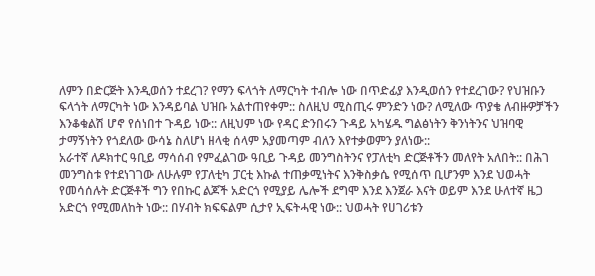ለምን በድርጅት እንዲወሰን ተደረገ? የማን ፍላጎት ለማርካት ተብሎ ነው በጥድፊያ እንዲወሰን የተደረገው? የህዝቡን ፍላጎት ለማርካት ነው እንዳይባል ህዝቡ አልተጠየቀም:: ስለዚህ ሚስጢሩ ምንድን ነው? ለሚለው ጥያቄ ለብዙዎቻችን እንቆቁልሽ ሆኖ የሰነበተ ጉዳይ ነው:: ለዚህም ነው የዳር ድንበሩን ጉዳይ አካሄዱ ግልፅነትን ቅንነትንና ህዝባዊ ታማኝነትን የጎደለው ውሳኔ ስለሆነ ዘላቂ ሰላም አያመጣም ብለን እየተቃወምን ያለነው::
አራተኛ ለዶክተር ዓቢይ ማሳሰብ የምፈልገው ዓቢይ ጉዳይ መንግስትንና የፓለቲካ ድርጅቶችን መለየት አለበት:: በሕገ መንግስቱ የተደነገገው ለሁሉም የፓለቲካ ፓርቲ እኩል ተጠቃሚነትና እንቅስቃሴ የሚሰጥ ቢሆንም እንደ ህወሓት የመሳሰሉት ድርጅቶች ግን የበኩር ልጆች አድርጎ የሚያይ ሌሎች ደግሞ እንደ እንጀራ እናት ወይም እንደ ሁለተኛ ዜጋ አድርጎ የሚመለከት ነው:: በሃብት ክፍፍልም ሲታየ ኢፍትሓዊ ነው:: ህወሓት የሀገሪቱን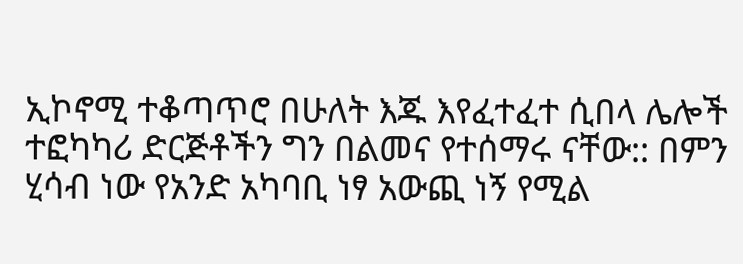ኢኮኖሚ ተቆጣጥሮ በሁለት እጁ እየፈተፈተ ሲበላ ሌሎች ተፎካካሪ ድርጅቶችን ግን በልመና የተሰማሩ ናቸው:: በምን ሂሳብ ነው የአንድ አካባቢ ነፃ አውጪ ነኝ የሚል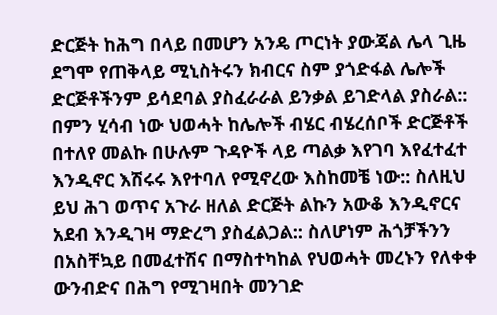ድርጅት ከሕግ በላይ በመሆን አንዴ ጦርነት ያውጃል ሌላ ጊዜ ደግሞ የጠቅላይ ሚኒስትሩን ክብርና ስም ያጎድፋል ሌሎች ድርጅቶችንም ይሳደባል ያስፈራራል ይንቃል ይገድላል ያስራል:: በምን ሂሳብ ነው ህወሓት ከሌሎች ብሄር ብሄረሰቦች ድርጅቶች በተለየ መልኩ በሁሉም ጉዳዮች ላይ ጣልቃ እየገባ እየፈተፈተ እንዲኖር እሽሩሩ እየተባለ የሚኖረው እስከመቼ ነው:: ስለዚህ ይህ ሕገ ወጥና አጉራ ዘለል ድርጅት ልኩን አውቆ እንዲኖርና አደብ እንዲገዛ ማድረግ ያስፈልጋል:: ስለሆነም ሕጎቻችንን በአስቸኳይ በመፈተሽና በማስተካከል የህወሓት መረኑን የለቀቀ ውንብድና በሕግ የሚገዛበት መንገድ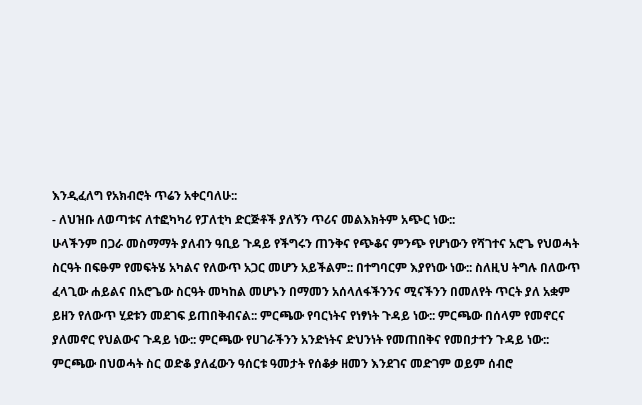እንዲፈለግ የአክብሮት ጥሬን አቀርባለሁ::
- ለህዝቡ ለወጣቱና ለተፎካካሪ የፓለቲካ ድርጅቶች ያለኝን ጥሪና መልእክትም አጭር ነው::
ሁላችንም በጋራ መስማማት ያለብን ዓቢይ ጉዳይ የችግሩን ጠንቅና የጭቆና ምንጭ የሆነውን የሻገተና አሮጌ የህወሓት ስርዓት በፍፁም የመፍትሄ አካልና የለውጥ አጋር መሆን አይችልም:: በተግባርም እያየነው ነው:: ስለዚህ ትግሉ በለውጥ ፈላጊው ሐይልና በአሮጌው ስርዓት መካከል መሆኑን በማመን አሰላለፋችንንና ሚናችንን በመለየት ጥርት ያለ አቋም ይዘን የለውጥ ሂደቱን መደገፍ ይጠበቅብናል:: ምርጫው የባርነትና የነፃነት ጉዳይ ነው:: ምርጫው በሰላም የመኖርና ያለመኖር የህልውና ጉዳይ ነው:: ምርጫው የሀገራችንን አንድነትና ድህንነት የመጠበቅና የመበታተን ጉዳይ ነው:: ምርጫው በህወሓት ስር ወድቆ ያለፈውን ዓሰርቱ ዓመታት የሰቆቃ ዘመን እንደገና መድገም ወይም ሰብሮ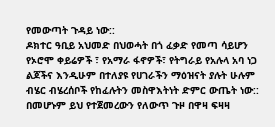የመውጣት ጉዳይ ነው::
ዶክተር ዓቢይ አህመድ በህወሓት በጎ ፈቃድ የመጣ ሳይሆን የኦሮሞ ቀይሬዎች ፣ የአማራ ፋኖዎች፣ የትግራይ የአሉላ አባ ነጋ ልጆችና እንዲሁም በተለያዩ የሀገራችን ማዕዝናት ያሉት ሁሉም ብሄር ብሄረሰቦች የከፈሉትን መስዋእትነት ድምር ውጤት ነው:: በመሆኑም ይህ የተጀመረውን የለውጥ ጉዞ በዋዛ ፍዛዛ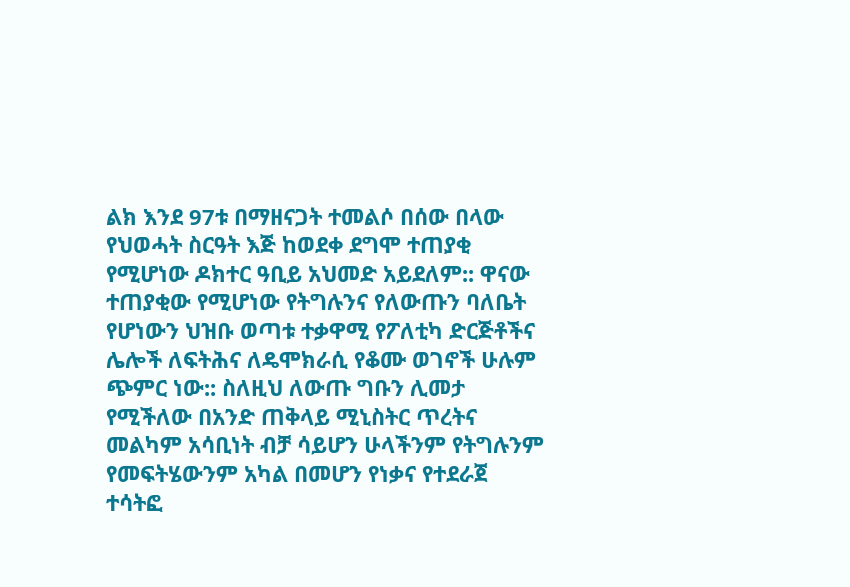ልክ እንደ 97ቱ በማዘናጋት ተመልሶ በሰው በላው የህወሓት ስርዓት እጅ ከወደቀ ደግሞ ተጠያቂ የሚሆነው ዶክተር ዓቢይ አህመድ አይደለም:: ዋናው ተጠያቂው የሚሆነው የትግሉንና የለውጡን ባለቤት የሆነውን ህዝቡ ወጣቱ ተቃዋሚ የፖለቲካ ድርጅቶችና ሌሎች ለፍትሕና ለዴሞክራሲ የቆሙ ወገኖች ሁሉም ጭምር ነው:: ስለዚህ ለውጡ ግቡን ሊመታ የሚችለው በአንድ ጠቅላይ ሚኒስትር ጥረትና መልካም አሳቢነት ብቻ ሳይሆን ሁላችንም የትግሉንም የመፍትሄውንም አካል በመሆን የነቃና የተደራጀ ተሳትፎ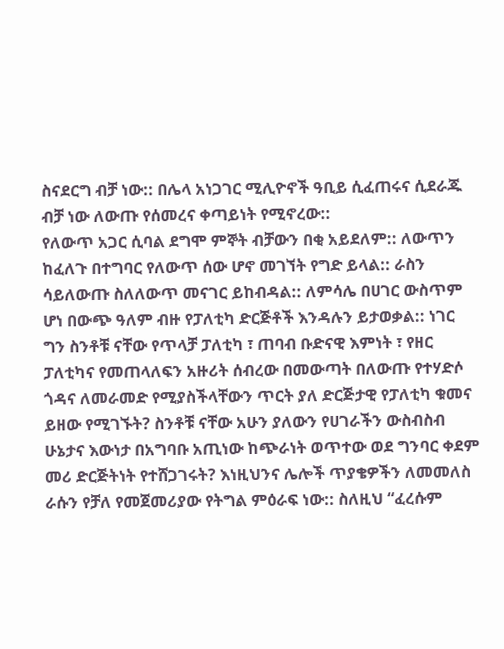ስናደርግ ብቻ ነው:: በሌላ አነጋገር ሚሊዮኖች ዓቢይ ሲፈጠሩና ሲደራጁ ብቻ ነው ለውጡ የሰመረና ቀጣይነት የሚኖረው::
የለውጥ አጋር ሲባል ደግሞ ምኞት ብቻውን በቂ አይደለም:: ለውጥን ከፈለጉ በተግባር የለውጥ ሰው ሆኖ መገኘት የግድ ይላል:: ራስን ሳይለውጡ ስለለውጥ መናገር ይከብዳል:: ለምሳሌ በሀገር ውስጥም ሆነ በውጭ ዓለም ብዙ የፓለቲካ ድርጅቶች እንዳሉን ይታወቃል:: ነገር ግን ስንቶቹ ናቸው የጥላቻ ፓለቲካ ፣ ጠባብ ቡድናዊ እምነት ፣ የዘር ፓለቲካና የመጠላለፍን አዙሪት ሰብረው በመውጣት በለውጡ የተሃድሶ ጎዳና ለመራመድ የሚያስችላቸውን ጥርት ያለ ድርጅታዊ የፓለቲካ ቁመና ይዘው የሚገኙት? ስንቶቹ ናቸው አሁን ያለውን የሀገራችን ውስብስብ ሁኔታና እውነታ በአግባቡ አጢነው ከጭራነት ወጥተው ወደ ግንባር ቀደም መሪ ድርጅትነት የተሸጋገሩት? እነዚህንና ሌሎች ጥያቄዎችን ለመመለስ ራሱን የቻለ የመጀመሪያው የትግል ምዕራፍ ነው:: ስለዚህ “ፈረሱም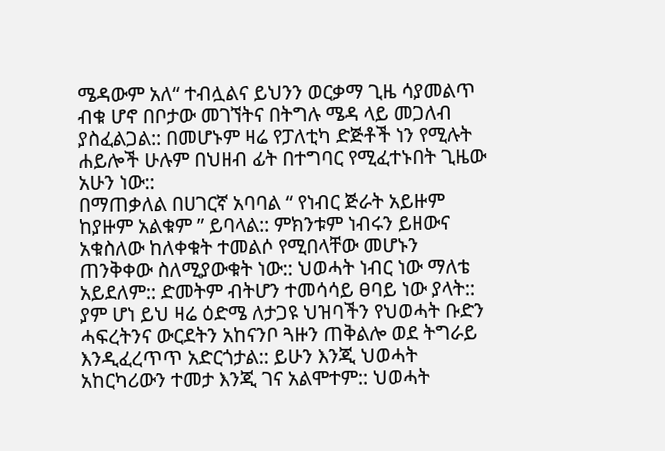ሜዳውም አለ“ ተብሏልና ይህንን ወርቃማ ጊዜ ሳያመልጥ ብቁ ሆኖ በቦታው መገኘትና በትግሉ ሜዳ ላይ መጋለብ ያስፈልጋል:: በመሆኑም ዛሬ የፓለቲካ ድጅቶች ነን የሚሉት ሐይሎች ሁሉም በህዘብ ፊት በተግባር የሚፈተኑበት ጊዜው አሁን ነው::
በማጠቃለል በሀገርኛ አባባል “ የነብር ጅራት አይዙም ከያዙም አልቁም ” ይባላል:: ምክንቱም ነብሩን ይዘውና አቁስለው ከለቀቁት ተመልሶ የሚበላቸው መሆኑን ጠንቅቀው ስለሚያውቁት ነው:: ህወሓት ነብር ነው ማለቴ አይደለም:: ድመትም ብትሆን ተመሳሳይ ፀባይ ነው ያላት:: ያም ሆነ ይህ ዛሬ ዕድሜ ለታጋዩ ህዝባችን የህወሓት ቡድን ሓፍረትንና ውርደትን አከናንቦ ጓዙን ጠቅልሎ ወደ ትግራይ እንዲፈረጥጥ አድርጎታል:: ይሁን እንጂ ህወሓት አከርካሪውን ተመታ እንጂ ገና አልሞተም:: ህወሓት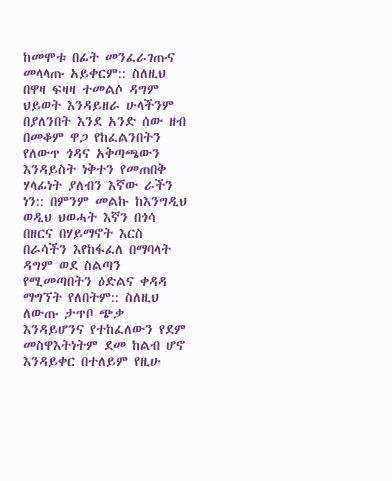ከመሞቱ በፊት መንፈራገጡና መላላጡ አይቀርም:: ስለዚህ በዋዛ ፍዛዛ ተመልሶ ዳግም ህይወት እንዳይዘራ ሁላችንም በያለንበት እንደ አንድ ሰው ዘብ በመቆም ዋጋ የከፈልንበትን የለውጥ ጎዳና አቅጣጫውን እንዳይስት ነቅተን የመጠበቅ ሃላፊነት ያለብን እኛው ራችን ነን:: በምንም መልኩ ከእንግዲህ ወዲህ ህወሓት እኛን በጎሳ በዘርና በሃይማኖት እርስ በራሳችን እየከፋፈለ በማባላት ዳግም ወደ ስልጣን የሚመጣበትን ዕድልና ቀዳዳ ማግኘት የለበትም:: ስለዚህ ለውጡ ታጥቦ ጭቃ እንዳይሆንና የተከፈለውን የደም መስዋእትነትም ደመ ከልብ ሆኖ እንዳይቀር በተለይም የዚሁ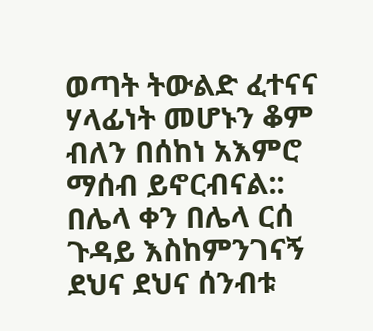ወጣት ትውልድ ፈተናና ሃላፊነት መሆኑን ቆም ብለን በሰከነ አእምሮ ማሰብ ይኖርብናል::
በሌላ ቀን በሌላ ርሰ ጉዳይ እስከምንገናኝ ደህና ደህና ሰንብቱ